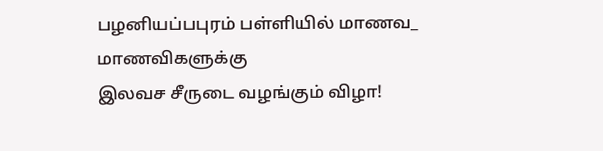பழனியப்பபுரம் பள்ளியில் மாணவ_ மாணவிகளுக்கு
இலவச சீருடை வழங்கும் விழா!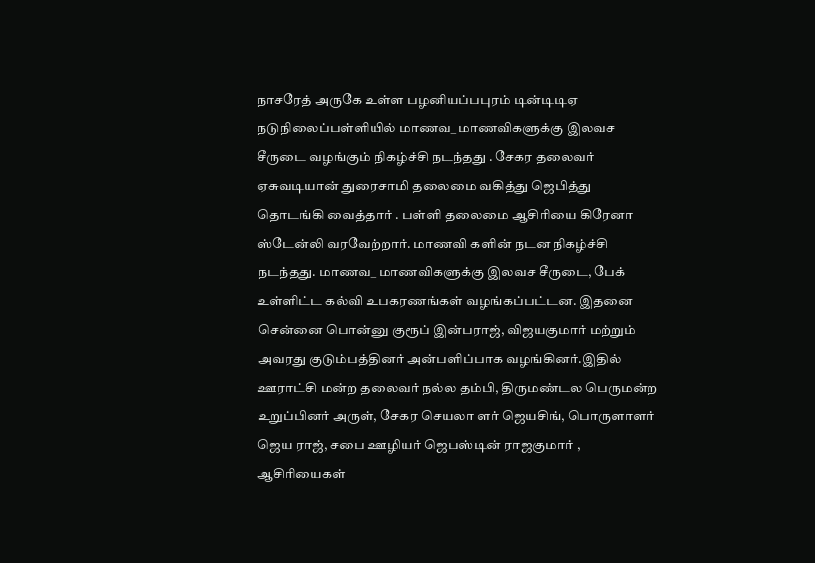நாசரேத் அருகே உள்ள பழனியப்பபுரம் டின்டிடிஏ நடுநிலைப்பள்ளியில் மாணவ_ மாணவிகளுக்கு இலவச சீருடை வழங்கும் நிகழ்ச்சி நடந்தது . சேகர தலைவர் ஏசுவடியான் துரைசாமி தலைமை வகித்து ஜெபித்து தொடங்கி வைத்தார் . பள்ளி தலைமை ஆசிரியை கிரேனா ஸ்டேன்லி வரவேற்றார். மாணவி களின் நடன நிகழ்ச்சி நடந்தது. மாணவ_ மாணவிகளுக்கு இலவச சீருடை, பேக் உள்ளிட்ட கல்வி உபகரணங்கள் வழங்கப்பட்டன. இதனை சென்னை பொன்னு குரூப் இன்பராஜ், விஜயகுமார் மற்றும் அவரது குடும்பத்தினர் அன்பளிப்பாக வழங்கினர்.இதில் ஊராட்சி மன்ற தலைவர் நல்ல தம்பி, திருமண்டல பெருமன்ற உறுப்பினர் அருள், சேகர செயலா ளர் ஜெயசிங், பொருளாளர் ஜெய ராஜ், சபை ஊழியர் ஜெபஸ்டின் ராஜகுமார் , ஆசிரியைகள்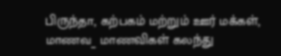பிருந்தா, கற்பகம் மற்றும் ஊர் மக்கள், மாணவ_ மாணவிகள் கலந்து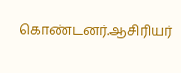கொண்டனர்.ஆசிரியர்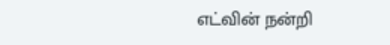எட்வின் நன்றி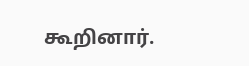கூறினார்.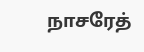நாசரேத்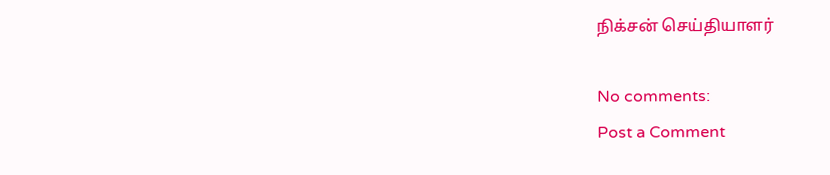நிக்சன் செய்தியாளர்

No comments:
Post a Comment